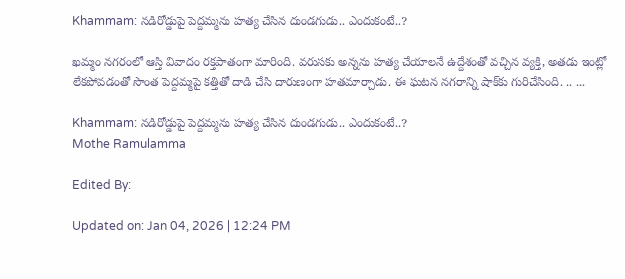Khammam: నడిరోడ్డుపై పెద్దమ్మను హత్య చేసిన దుండగుడు.. ఎందుకంటే..?

ఖమ్మం నగరంలో ఆస్తి వివాదం రక్తపాతంగా మారింది. వరుసకు అన్నను హత్య చేయాలనే ఉద్దేశంతో వచ్చిన వ్యక్తి, అతడు ఇంట్లో లేకపోవడంతో సొంత పెద్దమ్మపై కత్తితో దాడి చేసి దారుణంగా హతమార్చాడు. ఈ ఘటన నగరాన్ని షాక్‌కు గురిచేసింది. .. ...

Khammam: నడిరోడ్డుపై పెద్దమ్మను హత్య చేసిన దుండగుడు.. ఎందుకంటే..?
Mothe Ramulamma

Edited By:

Updated on: Jan 04, 2026 | 12:24 PM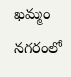ఖమ్మం నగరంలో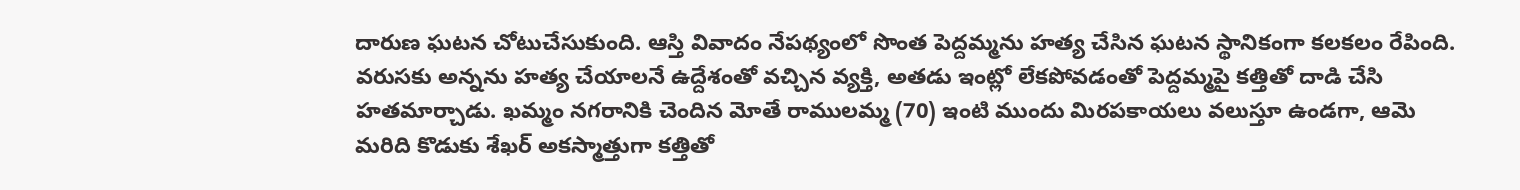దారుణ ఘటన చోటుచేసుకుంది. ఆస్తి వివాదం నేపథ్యంలో సొంత పెద్దమ్మను హత్య చేసిన ఘటన స్థానికంగా కలకలం రేపింది. వరుసకు అన్నను హత్య చేయాలనే ఉద్దేశంతో వచ్చిన వ్యక్తి, అతడు ఇంట్లో లేకపోవడంతో పెద్దమ్మపై కత్తితో దాడి చేసి హతమార్చాడు. ఖమ్మం నగరానికి చెందిన మోతే రాములమ్మ (70) ఇంటి ముందు మిరపకాయలు వలుస్తూ ఉండగా, ఆమె మరిది కొడుకు శేఖర్ అకస్మాత్తుగా కత్తితో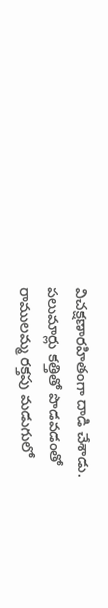విచక్షణారహితంగా దాడి చేశాడు. పలుమార్లు కత్తితో పొడవడంతో రాములమ్మ రక్తపు మడుగులో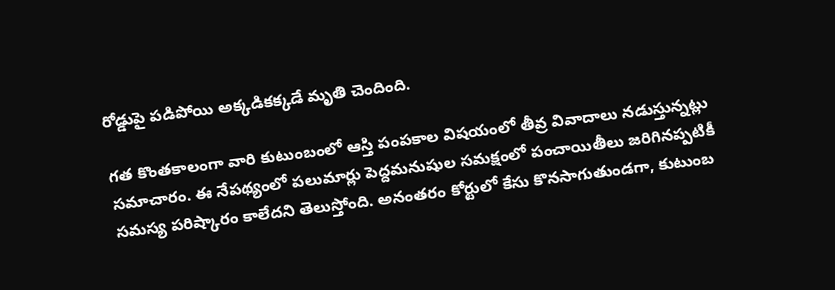రోడ్డుపై పడిపోయి అక్కడికక్కడే మృతి చెందింది.

గత కొంతకాలంగా వారి కుటుంబంలో ఆస్తి పంపకాల విషయంలో తీవ్ర వివాదాలు నడుస్తున్నట్లు సమాచారం. ఈ నేపథ్యంలో పలుమార్లు పెద్దమనుషుల సమక్షంలో పంచాయితీలు జరిగినప్పటికీ సమస్య పరిష్కారం కాలేదని తెలుస్తోంది. అనంతరం కోర్టులో కేసు కొనసాగుతుండగా, కుటుంబ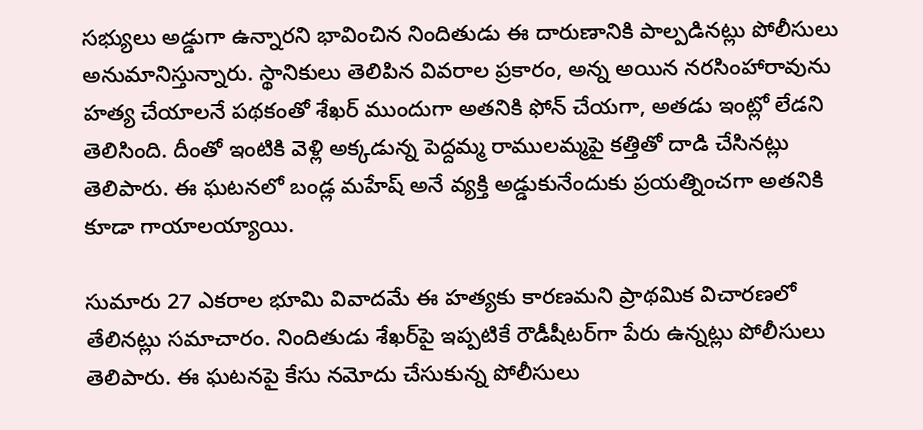సభ్యులు అడ్డుగా ఉన్నారని భావించిన నిందితుడు ఈ దారుణానికి పాల్పడినట్లు పోలీసులు అనుమానిస్తున్నారు. స్థానికులు తెలిపిన వివరాల ప్రకారం, అన్న అయిన నరసింహారావును హత్య చేయాలనే పథకంతో శేఖర్ ముందుగా అతనికి ఫోన్ చేయగా, అతడు ఇంట్లో లేడని తెలిసింది. దీంతో ఇంటికి వెళ్లి అక్కడున్న పెద్దమ్మ రాములమ్మపై కత్తితో దాడి చేసినట్లు తెలిపారు. ఈ ఘటనలో బండ్ల మహేష్ అనే వ్యక్తి అడ్డుకునేందుకు ప్రయత్నించగా అతనికి కూడా గాయాలయ్యాయి.

సుమారు 27 ఎకరాల భూమి వివాదమే ఈ హత్యకు కారణమని ప్రాథమిక విచారణలో తేలినట్లు సమాచారం. నిందితుడు శేఖర్‌పై ఇప్పటికే రౌడీషీటర్‌గా పేరు ఉన్నట్లు పోలీసులు తెలిపారు. ఈ ఘటనపై కేసు నమోదు చేసుకున్న పోలీసులు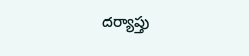దర్యాప్తు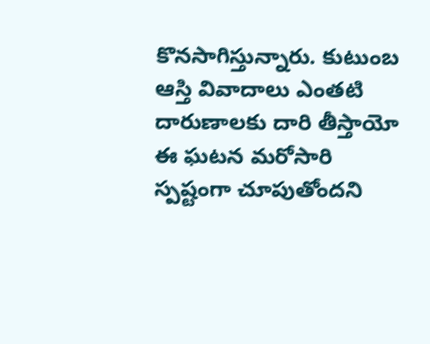కొనసాగిస్తున్నారు. కుటుంబ ఆస్తి వివాదాలు ఎంతటి దారుణాలకు దారి తీస్తాయో ఈ ఘటన మరోసారి స్పష్టంగా చూపుతోందని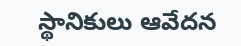స్థానికులు ఆవేదన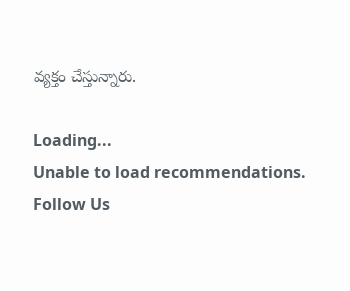వ్యక్తం చేస్తున్నారు.

Loading...
Unable to load recommendations.
Follow Us